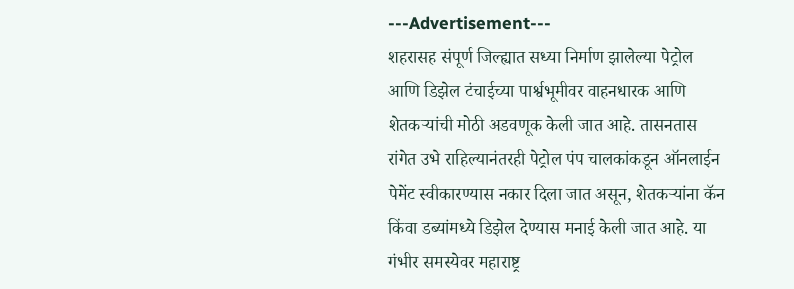---Advertisement---
शहरासह संपूर्ण जिल्ह्यात सध्या निर्माण झालेल्या पेट्रोल आणि डिझेल टंचाईच्या पार्श्वभूमीवर वाहनधारक आणि शेतकऱ्यांची मोठी अडवणूक केली जात आहे. तासनतास रांगेत उभे राहिल्यानंतरही पेट्रोल पंप चालकांकडून ऑनलाईन पेमेंट स्वीकारण्यास नकार दिला जात असून, शेतकऱ्यांना कॅन किंवा डब्यांमध्ये डिझेल देण्यास मनाई केली जात आहे. या गंभीर समस्येवर महाराष्ट्र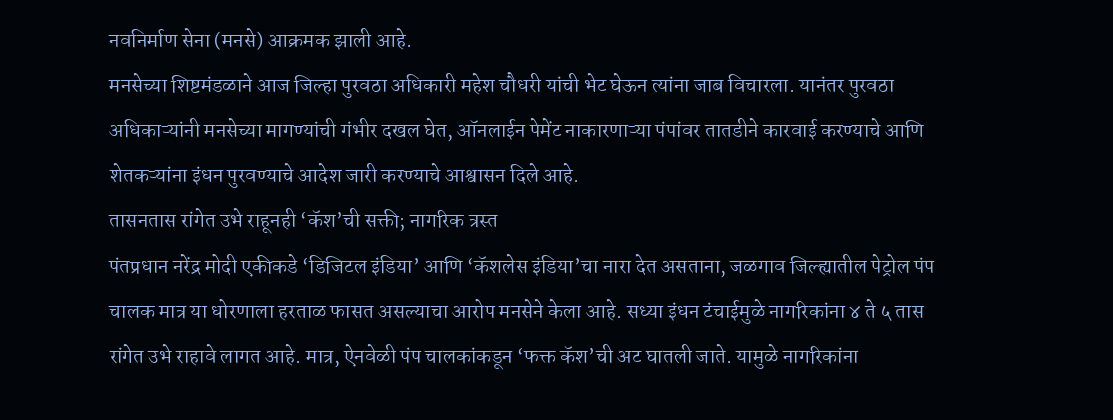नवनिर्माण सेना (मनसे) आक्रमक झाली आहे.
मनसेच्या शिष्टमंडळाने आज जिल्हा पुरवठा अधिकारी महेश चौधरी यांची भेट घेऊन त्यांना जाब विचारला. यानंतर पुरवठा अधिकाऱ्यांनी मनसेच्या मागण्यांची गंभीर दखल घेत, ऑनलाईन पेमेंट नाकारणाऱ्या पंपांवर तातडीने कारवाई करण्याचे आणि शेतकऱ्यांना इंधन पुरवण्याचे आदेश जारी करण्याचे आश्वासन दिले आहे.
तासनतास रांगेत उभे राहूनही ‘कॅश’ची सक्ती; नागरिक त्रस्त
पंतप्रधान नरेंद्र मोदी एकीकडे ‘डिजिटल इंडिया’ आणि ‘कॅशलेस इंडिया’चा नारा देत असताना, जळगाव जिल्ह्यातील पेट्रोल पंप चालक मात्र या धोरणाला हरताळ फासत असल्याचा आरोप मनसेने केला आहे. सध्या इंधन टंचाईमुळे नागरिकांना ४ ते ५ तास रांगेत उभे राहावे लागत आहे. मात्र, ऐनवेळी पंप चालकांकडून ‘फक्त कॅश’ची अट घातली जाते. यामुळे नागरिकांना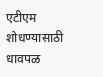एटीएम शोधण्यासाठी धावपळ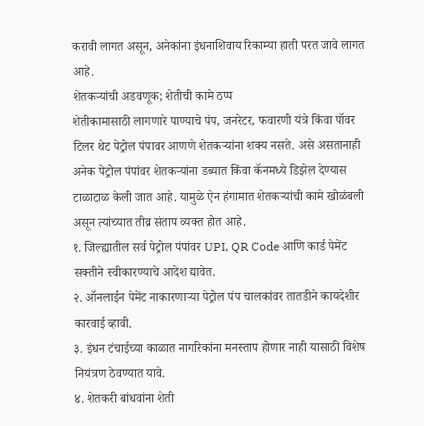करावी लागत असून, अनेकांना इंधनाशिवाय रिकाम्या हाती परत जावे लागत आहे.
शेतकऱ्यांची अडवणूक; शेतीची कामे ठप्प
शेतीकामासाठी लागणारे पाण्याचे पंप, जनरेटर, फवारणी यंत्रे किंवा पॉवर टिलर थेट पेट्रोल पंपावर आणणे शेतकऱ्यांना शक्य नसते. असे असतानाही अनेक पेट्रोल पंपांवर शेतकऱ्यांना डब्यात किंवा कॅनमध्ये डिझेल देण्यास टाळाटाळ केली जात आहे. यामुळे ऐन हंगामात शेतकऱ्यांची कामे खोळंबली असून त्यांच्यात तीव्र संताप व्यक्त होत आहे.
१. जिल्ह्यातील सर्व पेट्रोल पंपांवर UPI, QR Code आणि कार्ड पेमेंट सक्तीने स्वीकारण्याचे आदेश द्यावेत.
२. ऑनलाईन पेमेंट नाकारणाऱ्या पेट्रोल पंप चालकांवर तातडीने कायदेशीर कारवाई व्हावी.
३. इंधन टंचाईच्या काळात नागरिकांना मनस्ताप होणार नाही यासाठी विशेष नियंत्रण ठेवण्यात यावे.
४. शेतकरी बांधवांना शेती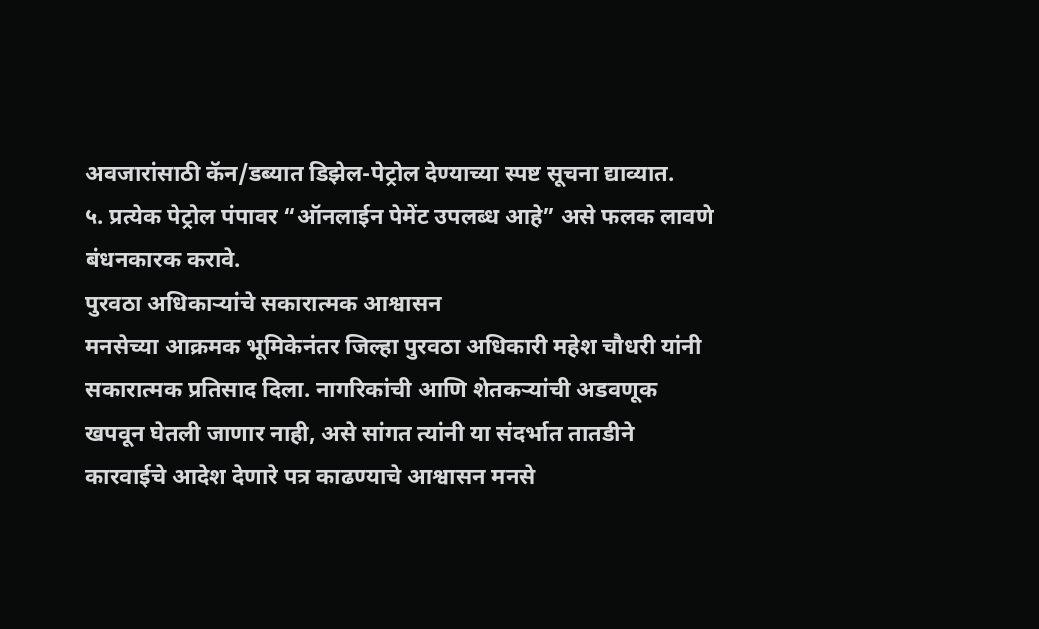अवजारांसाठी कॅन/डब्यात डिझेल-पेट्रोल देण्याच्या स्पष्ट सूचना द्याव्यात.
५. प्रत्येक पेट्रोल पंपावर “ऑनलाईन पेमेंट उपलब्ध आहे” असे फलक लावणे बंधनकारक करावे.
पुरवठा अधिकाऱ्यांचे सकारात्मक आश्वासन
मनसेच्या आक्रमक भूमिकेनंतर जिल्हा पुरवठा अधिकारी महेश चौधरी यांनी सकारात्मक प्रतिसाद दिला. नागरिकांची आणि शेतकऱ्यांची अडवणूक खपवून घेतली जाणार नाही, असे सांगत त्यांनी या संदर्भात तातडीने कारवाईचे आदेश देणारे पत्र काढण्याचे आश्वासन मनसे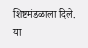शिष्टमंडळाला दिले.
या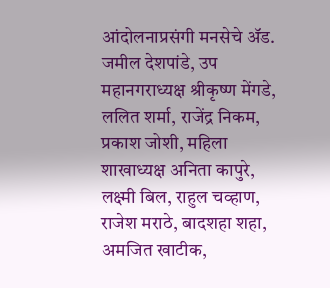आंदोलनाप्रसंगी मनसेचे ॲड. जमील देशपांडे, उप महानगराध्यक्ष श्रीकृष्ण मेंगडे, ललित शर्मा, राजेंद्र निकम, प्रकाश जोशी, महिला शाखाध्यक्ष अनिता कापुरे, लक्ष्मी बिल, राहुल चव्हाण, राजेश मराठे, बादशहा शहा, अमजित खाटीक,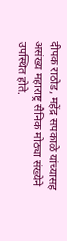दीपक राठोड, महेंद्र सपकाळे यांच्यासह असंख्य महाराष्ट्र सैनिक मोठ्या संख्येने उपस्थित होते.